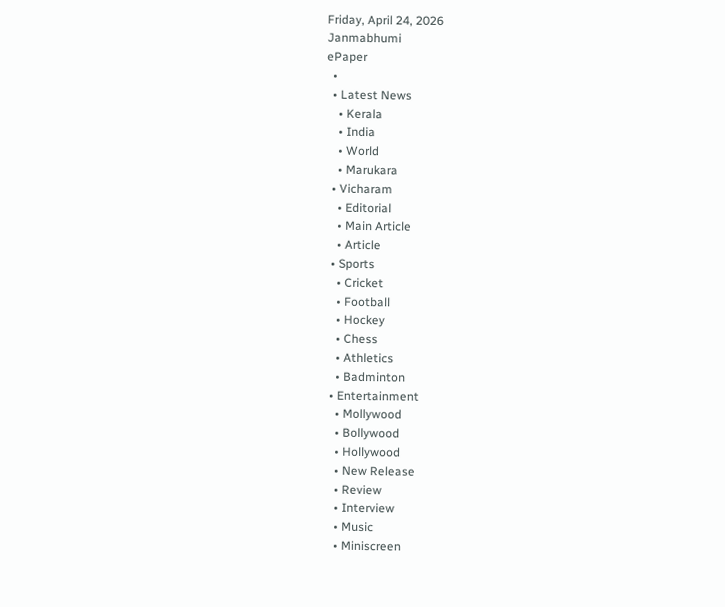Friday, April 24, 2026
Janmabhumi
ePaper
  •
  • Latest News
    • Kerala
    • India
    • World
    • Marukara
  • Vicharam
    • Editorial
    • Main Article
    • Article
  • Sports
    • Cricket
    • Football
    • Hockey
    • Chess
    • Athletics
    • Badminton
  • Entertainment
    • Mollywood
    • Bollywood
    • Hollywood
    • New Release
    • Review
    • Interview
    • Music
    • Miniscreen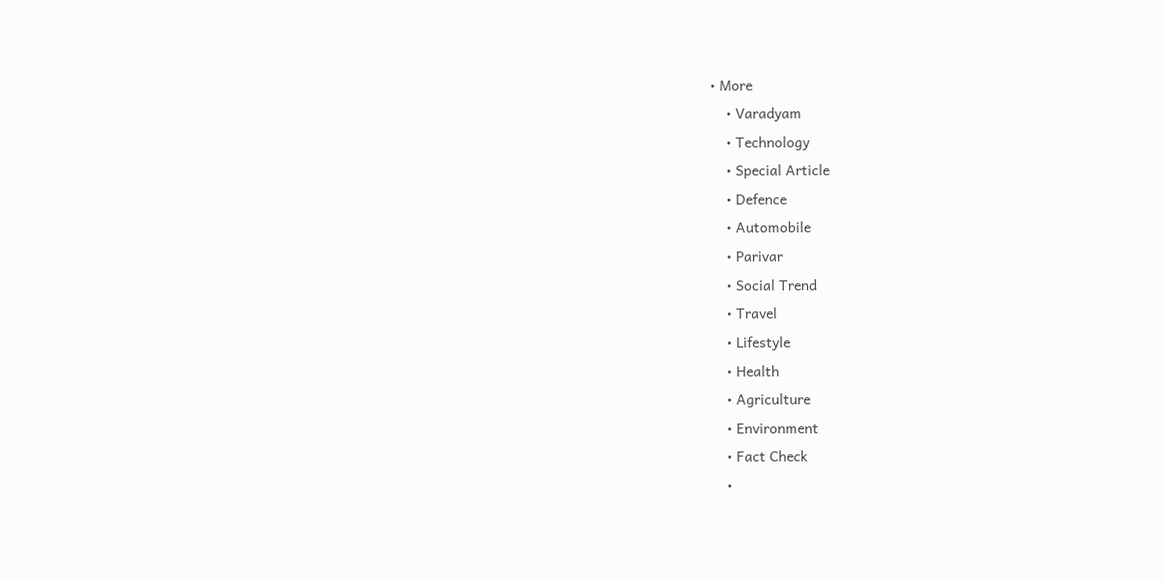• More
    • Varadyam
    • Technology
    • Special Article
    • Defence
    • Automobile
    • Parivar
    • Social Trend
    • Travel
    • Lifestyle
    • Health
    • Agriculture
    • Environment
    • Fact Check
    •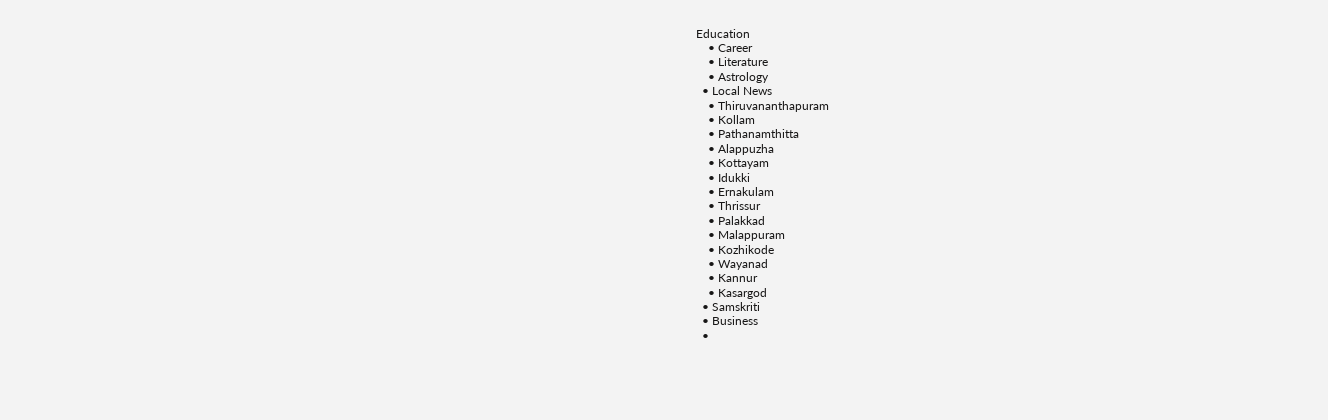Education
    • Career
    • Literature
    • Astrology
  • Local News
    • Thiruvananthapuram
    • Kollam
    • Pathanamthitta
    • Alappuzha
    • Kottayam
    • Idukki
    • Ernakulam
    • Thrissur
    • Palakkad
    • Malappuram
    • Kozhikode
    • Wayanad
    • Kannur
    • Kasargod
  • Samskriti
  • Business
  •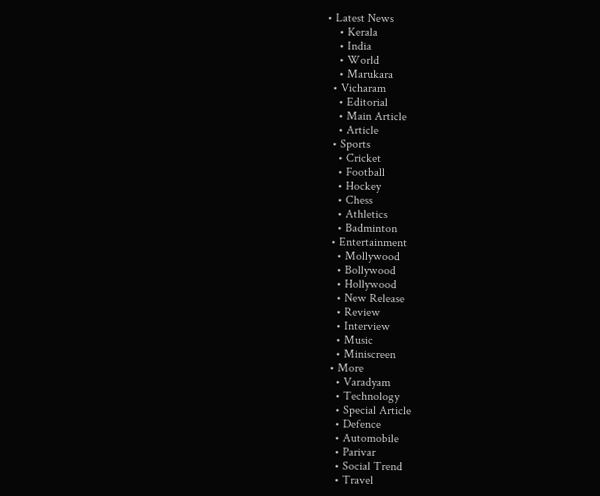• Latest News
    • Kerala
    • India
    • World
    • Marukara
  • Vicharam
    • Editorial
    • Main Article
    • Article
  • Sports
    • Cricket
    • Football
    • Hockey
    • Chess
    • Athletics
    • Badminton
  • Entertainment
    • Mollywood
    • Bollywood
    • Hollywood
    • New Release
    • Review
    • Interview
    • Music
    • Miniscreen
  • More
    • Varadyam
    • Technology
    • Special Article
    • Defence
    • Automobile
    • Parivar
    • Social Trend
    • Travel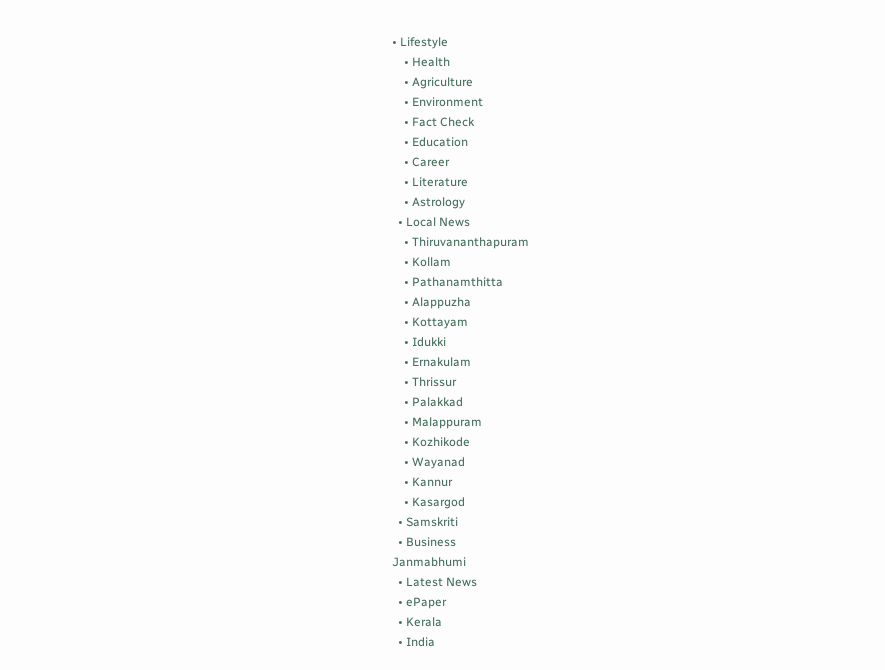• Lifestyle
    • Health
    • Agriculture
    • Environment
    • Fact Check
    • Education
    • Career
    • Literature
    • Astrology
  • Local News
    • Thiruvananthapuram
    • Kollam
    • Pathanamthitta
    • Alappuzha
    • Kottayam
    • Idukki
    • Ernakulam
    • Thrissur
    • Palakkad
    • Malappuram
    • Kozhikode
    • Wayanad
    • Kannur
    • Kasargod
  • Samskriti
  • Business
Janmabhumi
  • Latest News
  • ePaper
  • Kerala
  • India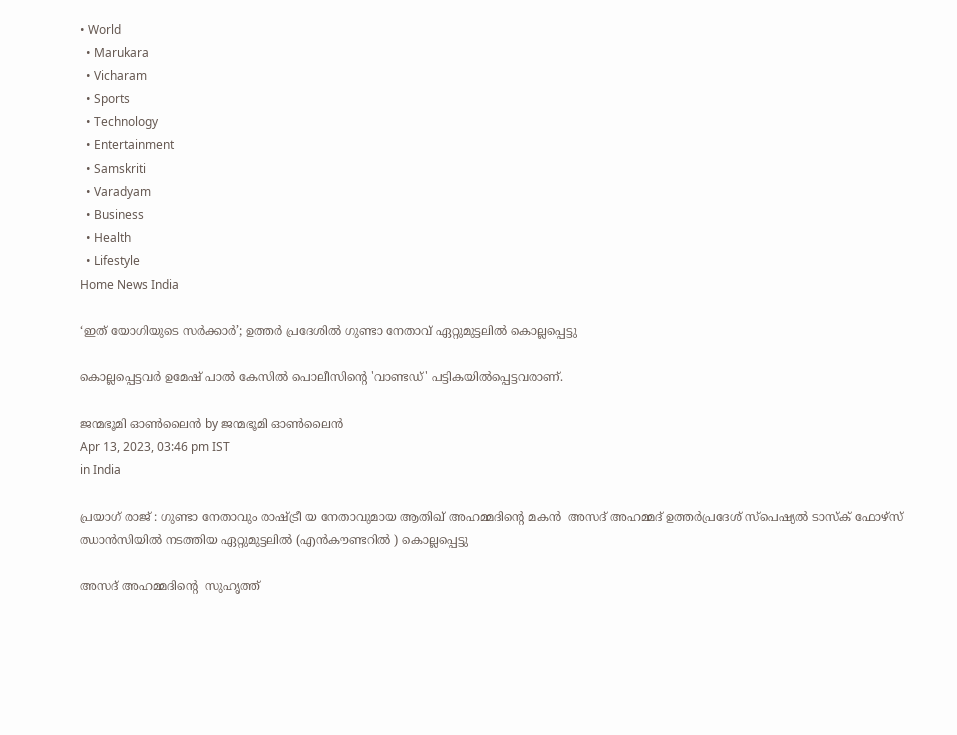• World
  • Marukara
  • Vicharam
  • Sports
  • Technology
  • Entertainment
  • Samskriti
  • Varadyam
  • Business
  • Health
  • Lifestyle
Home News India

‘ഇത് യോഗിയുടെ സര്‍ക്കാര്‍’; ഉത്തര്‍ പ്രദേശില്‍ ഗുണ്ടാ നേതാവ് ഏറ്റുമുട്ടലില്‍ കൊല്ലപ്പെട്ടു

കൊല്ലപ്പെട്ടവര്‍ ഉമേഷ് പാല്‍ കേസില്‍ പൊലീസിന്റെ 'വാണ്ടഡ്' പട്ടികയില്‍പ്പെട്ടവരാണ്.

ജന്മഭൂമി ഓണ്‍ലൈന്‍ by ജന്മഭൂമി ഓണ്‍ലൈന്‍
Apr 13, 2023, 03:46 pm IST
in India

പ്രയാഗ് രാജ് : ഗുണ്ടാ നേതാവും രാഷ്‌ട്രീ യ നേതാവുമായ ആതിഖ് അഹമ്മദിന്റെ മകന്‍  അസദ് അഹമ്മദ് ഉത്തര്‍പ്രദേശ് സ്‌പെഷ്യല്‍ ടാസ്‌ക് ഫോഴ്‌സ് ഝാന്‍സിയില്‍ നടത്തിയ ഏറ്റുമുട്ടലില്‍ (എന്‍കൗണ്ടറില്‍ ) കൊല്ലപ്പെട്ടു

അസദ് അഹമ്മദിന്റെ  സുഹൃത്ത്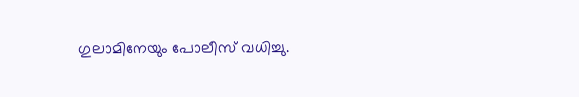ഗുലാമിനേയും പോലീസ് വധിച്ചു.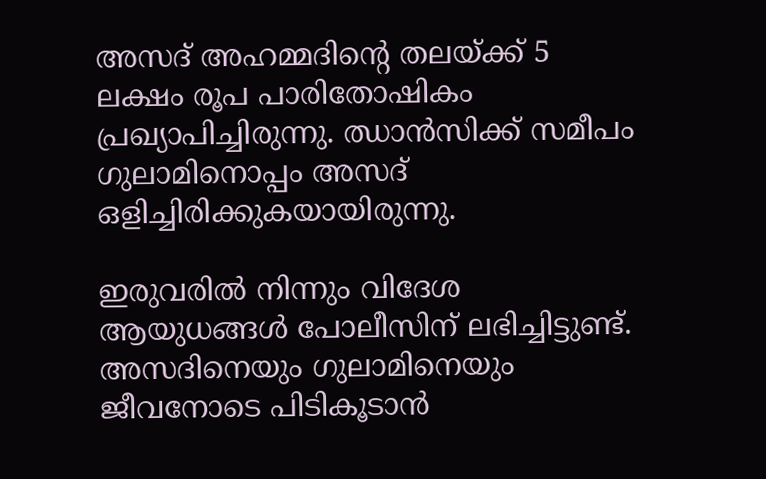അസദ് അഹമ്മദിന്റെ തലയ്‌ക്ക് 5 ലക്ഷം രൂപ പാരിതോഷികം പ്രഖ്യാപിച്ചിരുന്നു. ഝാന്‍സിക്ക് സമീപം ഗുലാമിനൊപ്പം അസദ് ഒളിച്ചിരിക്കുകയായിരുന്നു.

ഇരുവരില്‍ നിന്നും വിദേശ ആയുധങ്ങള്‍ പോലീസിന് ലഭിച്ചിട്ടുണ്ട്. അസദിനെയും ഗുലാമിനെയും ജീവനോടെ പിടികൂടാന്‍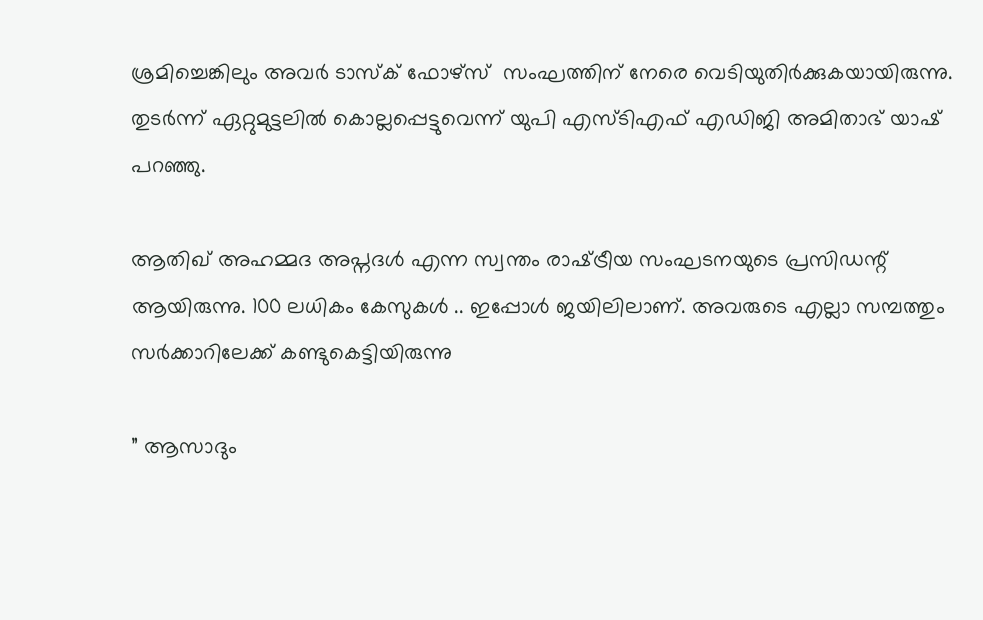ശ്രമിച്ചെങ്കിലും അവര്‍ ടാസ്‌ക് ഫോഴ്‌സ്  സംഘത്തിന് നേരെ വെടിയുതിര്‍ക്കുകയായിരുന്നു. തുടര്‍ന്ന് ഏറ്റുമുട്ടലില്‍ കൊല്ലപ്പെട്ടുവെന്ന് യുപി എസ്ടിഎഫ് എഡിജി അമിതാഭ് യാഷ് പറഞ്ഞു.

ആതിഖ് അഹമ്മദ അപ്നദള്‍ എന്ന സ്വന്തം രാഷ്‌ട്രീയ സംഘടനയുടെ പ്രസിഡന്റ് ആയിരുന്നു. 100 ലധികം കേസുകള്‍ .. ഇപ്പോള്‍ ജയിലിലാണ്. അവരുടെ എല്ലാ സമ്പത്തും  സര്‍ക്കാറിലേക്ക് കണ്ടുകെട്ടിയിരുന്നു

” ആസാദും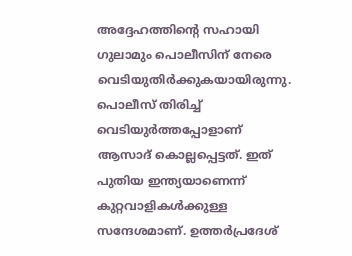അദ്ദേഹത്തിന്റെ സഹായി ഗുലാമും പൊലീസിന് നേരെ വെടിയുതിര്‍ക്കുകയായിരുന്നു. പൊലീസ് തിരിച്ച് വെടിയുര്‍ത്തപ്പോളാണ് ആസാദ് കൊല്ലപ്പെട്ടത്. ഇത് പുതിയ ഇന്ത്യയാണെന്ന് കുറ്റവാളികള്‍ക്കുള്ള സന്ദേശമാണ്. ഉത്തര്‍പ്രദേശ്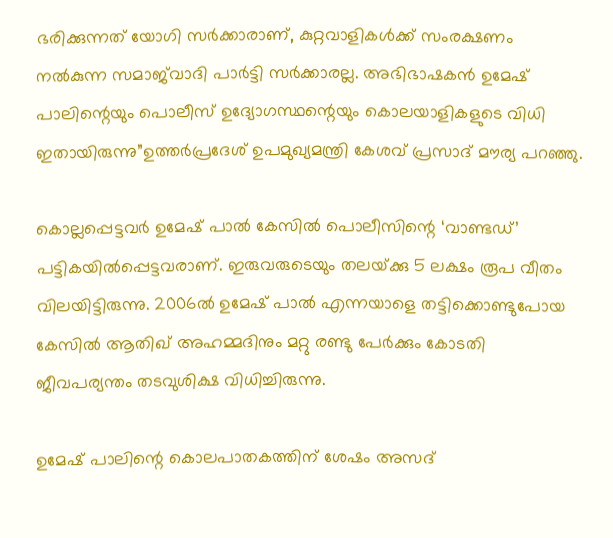ഭരിക്കുന്നത് യോഗി സര്‍ക്കാരാണ്, കുറ്റവാളികള്‍ക്ക് സംരക്ഷണം നല്‍കുന്ന സമാജ്‌വാദി പാര്‍ട്ടി സര്‍ക്കാരല്ല. അഭിഭാഷകന്‍ ഉമേഷ് പാലിന്റെയും പൊലീസ് ഉദ്യോഗസ്ഥന്റെയും കൊലയാളികളുടെ വിധി ഇതായിരുന്നു”ഉത്തര്‍പ്രദേശ് ഉപമുഖ്യമന്ത്രി കേശവ് പ്രസാദ് മൗര്യ പറഞ്ഞു.

കൊല്ലപ്പെട്ടവര്‍ ഉമേഷ് പാല്‍ കേസില്‍ പൊലീസിന്റെ ‘വാണ്ടഡ്’ പട്ടികയില്‍പ്പെട്ടവരാണ്. ഇരുവരുടെയും തലയ്‌ക്കു 5 ലക്ഷം രൂപ വീതം വിലയിട്ടിരുന്നു. 2006ല്‍ ഉമേഷ് പാല്‍ എന്നയാളെ തട്ടിക്കൊണ്ടുപോയ കേസില്‍ ആതിഖ് അഹമ്മദിനും മറ്റു രണ്ടു പേര്‍ക്കും കോടതി ജീവപര്യന്തം തടവുശിക്ഷ വിധിച്ചിരുന്നു.

ഉമേഷ് പാലിന്റെ കൊലപാതകത്തിന് ശേഷം അസദ്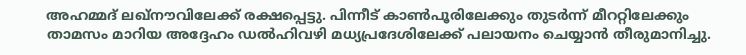അഹമ്മദ് ലഖ്‌നൗവിലേക്ക് രക്ഷപ്പെട്ടു. പിന്നീട് കാണ്‍പൂരിലേക്കും തുടര്‍ന്ന് മീററ്റിലേക്കും താമസം മാറിയ അദ്ദേഹം ഡല്‍ഹിവഴി മധ്യപ്രദേശിലേക്ക് പലായനം ചെയ്യാന്‍ തീരുമാനിച്ചു.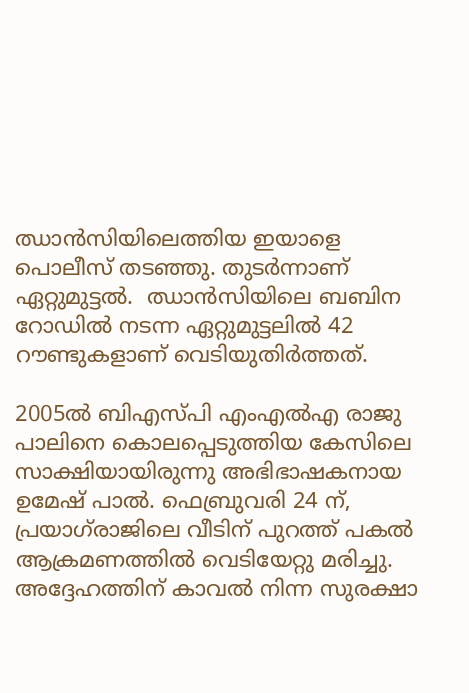ഝാന്‍സിയിലെത്തിയ ഇയാളെ പൊലീസ് തടഞ്ഞു. തുടര്‍ന്നാണ് ഏറ്റുമുട്ടല്‍.  ഝാന്‍സിയിലെ ബബിന റോഡില്‍ നടന്ന ഏറ്റുമുട്ടലില്‍ 42 റൗണ്ടുകളാണ് വെടിയുതിര്‍ത്തത്.

2005ല്‍ ബിഎസ്പി എംഎല്‍എ രാജു പാലിനെ കൊലപ്പെടുത്തിയ കേസിലെ സാക്ഷിയായിരുന്നു അഭിഭാഷകനായ ഉമേഷ് പാല്‍. ഫെബ്രുവരി 24 ന്, പ്രയാഗ്‌രാജിലെ വീടിന് പുറത്ത് പകല്‍ ആക്രമണത്തില്‍ വെടിയേറ്റു മരിച്ചു. അദ്ദേഹത്തിന് കാവല്‍ നിന്ന സുരക്ഷാ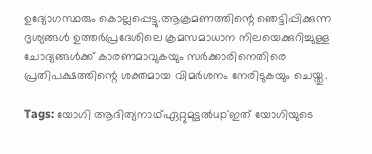ഉദ്യോഗസ്ഥരും കൊല്ലപ്പെട്ടു.ആക്രമണത്തിന്റെ ഞെട്ടിപ്പിക്കുന്ന ദൃശ്യങ്ങള്‍ ഉത്തര്‍പ്രദേശിലെ ക്രമസമാധാന നിലയെക്കുറിച്ചുള്ള ചോദ്യങ്ങള്‍ക്ക് കാരണമാവുകയും സര്‍ക്കാരിനെതിരെ പ്രതിപക്ഷത്തിന്റെ ശക്തമായ വിമര്‍ശനം നേരിടുകയും ചെയ്തു.

Tags: യോഗി ആദിത്യനാഥ്ഏറ്റുമുട്ടല്‍up'ഇത് യോഗിയുടെ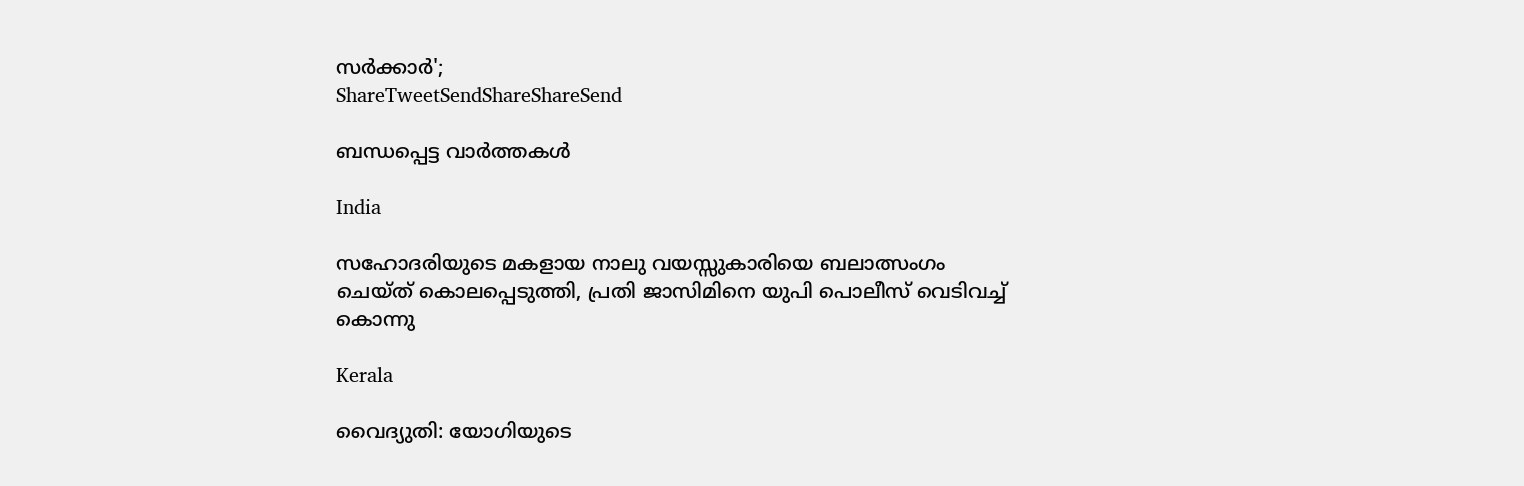സര്‍ക്കാര്‍';
ShareTweetSendShareShareSend

ബന്ധപ്പെട്ട വാര്‍ത്തകള്‍

India

സഹോദരിയുടെ മകളായ നാലു വയസ്സുകാരിയെ ബലാത്സംഗം ചെയ്ത് കൊലപ്പെടുത്തി, പ്രതി ജാസിമിനെ യുപി പൊലീസ് വെടിവച്ച് കൊന്നു

Kerala

വൈദ്യുതി: യോഗിയുടെ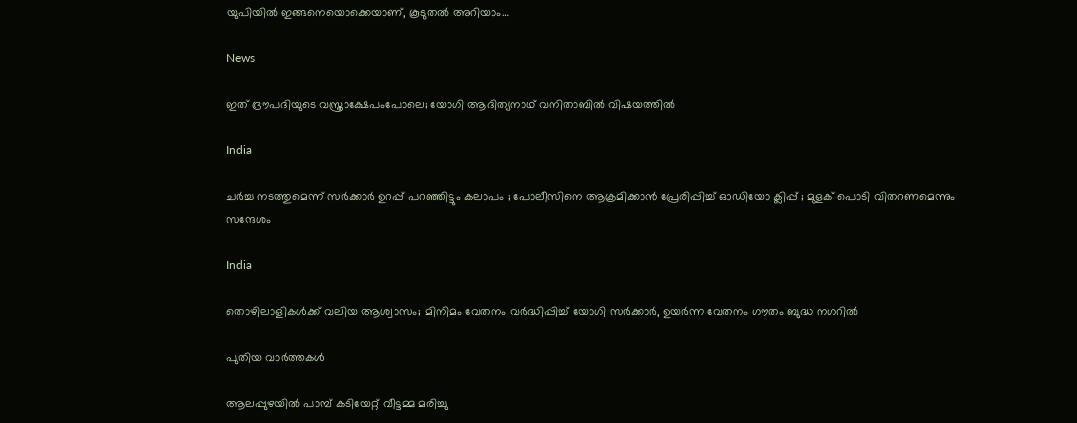യുപിയിൽ ഇങ്ങനെയൊക്കെയാണ്, കൂടുതൽ അറിയാം…

News

ഇത് ദ്രൗപദിയുടെ വസ്ത്രാക്ഷേപംപോലെ; യോഗി ആദിത്യനാഥ് വനിതാബിൽ വിഷയത്തിൽ

India

ചർച്ച നടത്തുമെന്ന് സർക്കാർ ഉറപ്പ് പറഞ്ഞിട്ടും കലാപം ; പോലീസിനെ ആക്രമിക്കാൻ പ്രേരിപ്പിച്ച് ഓഡിയോ ക്ലിപ്പ് ; മുളക് പൊടി വിതറണമെന്നും സന്ദേശം

India

തൊഴിലാളികൾക്ക് വലിയ ആശ്വാസം; മിനിമം വേതനം വർദ്ധിപ്പിച്ച് യോഗി സർക്കാർ, ഉയർന്ന വേതനം ഗൗതം ബുദ്ധ നഗറിൽ

പുതിയ വാര്‍ത്തകള്‍

ആലപ്പുഴയില്‍ പാമ്പ് കടിയേറ്റ് വീട്ടമ്മ മരിച്ചു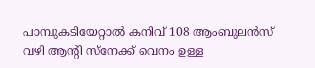പാമ്പുകടിയേറ്റാല്‍ കനിവ് 108 ആംബുലന്‍സ് വഴി ആന്റി സ്നേക്ക് വെനം ഉള്ള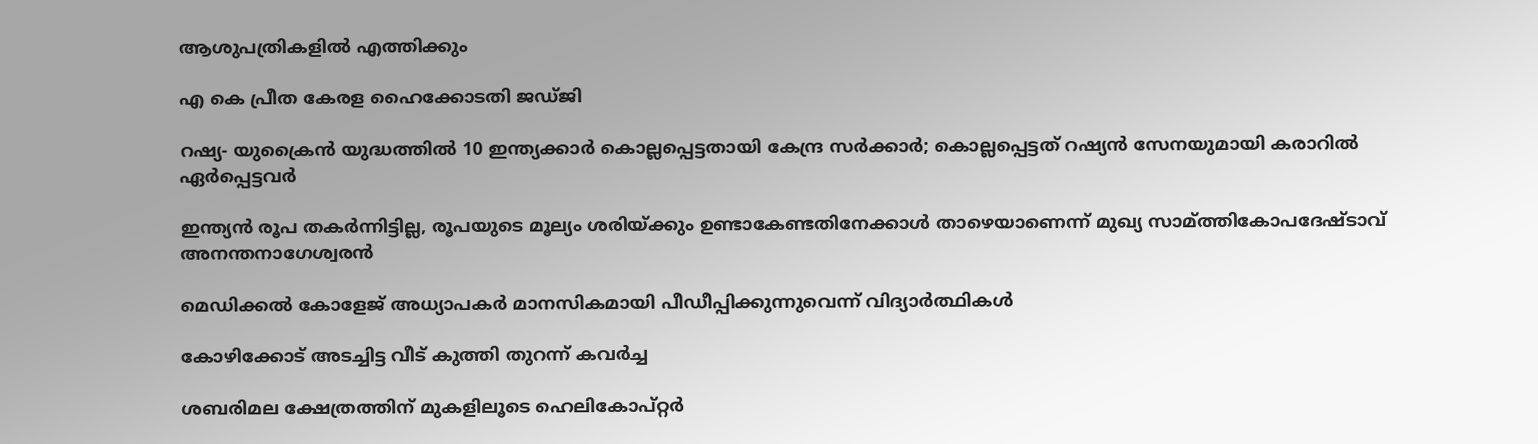ആശുപത്രികളില്‍ എത്തിക്കും

എ കെ പ്രീത കേരള ഹൈക്കോടതി ജഡ്ജി

റഷ്യ- യുക്രൈന്‍ യുദ്ധത്തില്‍ 10 ഇന്ത്യക്കാര്‍ കൊല്ലപ്പെട്ടതായി കേന്ദ്ര സര്‍ക്കാര്‍; കൊല്ലപ്പെട്ടത് റഷ്യന്‍ സേനയുമായി കരാറില്‍ ഏര്‍പ്പെട്ടവര്‍

ഇന്ത്യന്‍ രൂപ തകര്‍ന്നിട്ടില്ല, രൂപയുടെ മൂല്യം ശരിയ്‌ക്കും ഉണ്ടാകേണ്ടതിനേക്കാള്‍ താഴെയാണെന്ന് മുഖ്യ സാമ്ത്തികോപദേഷ്ടാവ് അനന്തനാഗേശ്വരന്‍

മെഡിക്കല്‍ കോളേജ് അധ്യാപകര്‍ മാനസികമായി പീഡീപ്പിക്കുന്നുവെന്ന് വിദ്യാര്‍ത്ഥികള്‍

കോഴിക്കോട് അടച്ചിട്ട വീട് കുത്തി തുറന്ന് കവര്‍ച്ച

ശബരിമല ക്ഷേത്രത്തിന് മുകളിലൂടെ ഹെലികോപ്റ്റര്‍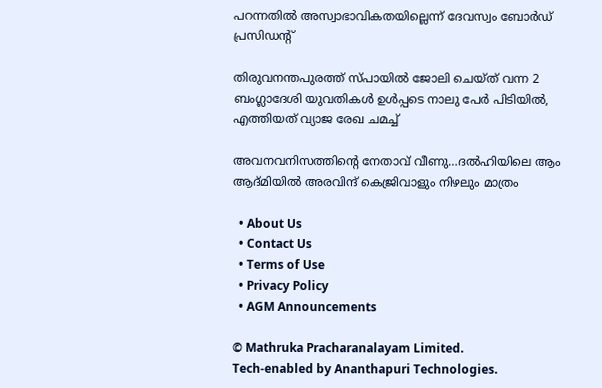പറന്നതില്‍ അസ്വാഭാവികതയില്ലെന്ന് ദേവസ്വം ബോര്‍ഡ് പ്രസിഡന്റ്

തിരുവനന്തപുരത്ത് സ്പായില്‍ ജോലി ചെയ്ത് വന്ന 2 ബംഗ്ലാദേശി യുവതികള്‍ ഉള്‍പ്പടെ നാലു പേര്‍ പിടിയില്‍, എത്തിയത് വ്യാജ രേഖ ചമച്ച്

അവനവനിസത്തിന്റെ നേതാവ് വീണു…ദല്‍ഹിയിലെ ആം ആദ്മിയില്‍ അരവിന്ദ് കെജ്രിവാളും നിഴലും മാത്രം

  • About Us
  • Contact Us
  • Terms of Use
  • Privacy Policy
  • AGM Announcements

© Mathruka Pracharanalayam Limited.
Tech-enabled by Ananthapuri Technologies.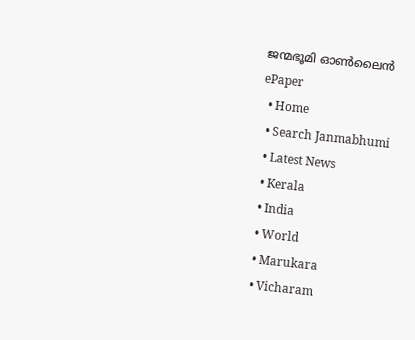ജന്മഭൂമി ഓണ്‍ലൈന്‍
ePaper
  • Home
  • Search Janmabhumi
  • Latest News
  • Kerala
  • India
  • World
  • Marukara
  • Vicharam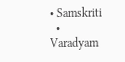• Samskriti
  • Varadyam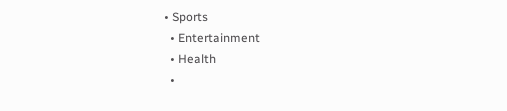• Sports
  • Entertainment
  • Health
  •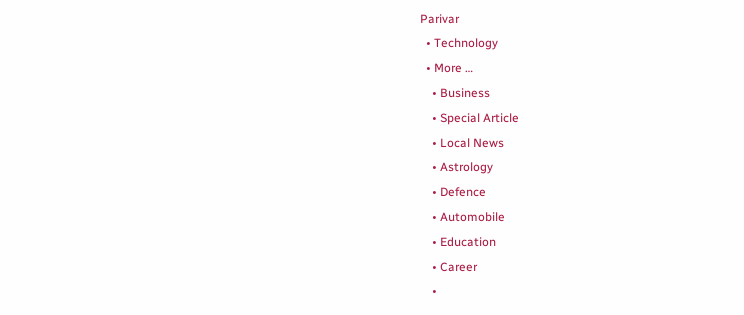Parivar
  • Technology
  • More …
    • Business
    • Special Article
    • Local News
    • Astrology
    • Defence
    • Automobile
    • Education
    • Career
    •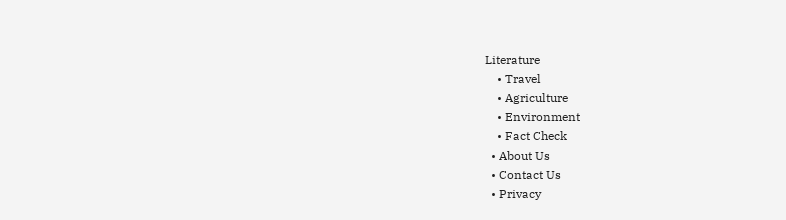Literature
    • Travel
    • Agriculture
    • Environment
    • Fact Check
  • About Us
  • Contact Us
  • Privacy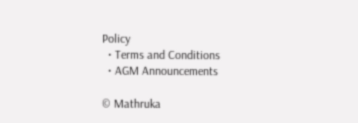Policy
  • Terms and Conditions
  • AGM Announcements

© Mathruka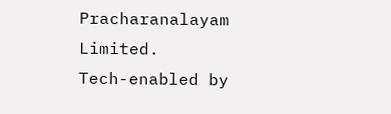Pracharanalayam Limited.
Tech-enabled by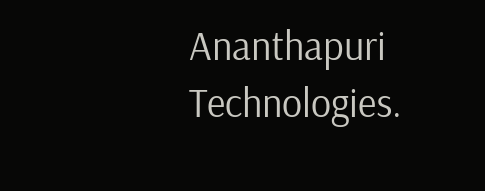Ananthapuri Technologies.